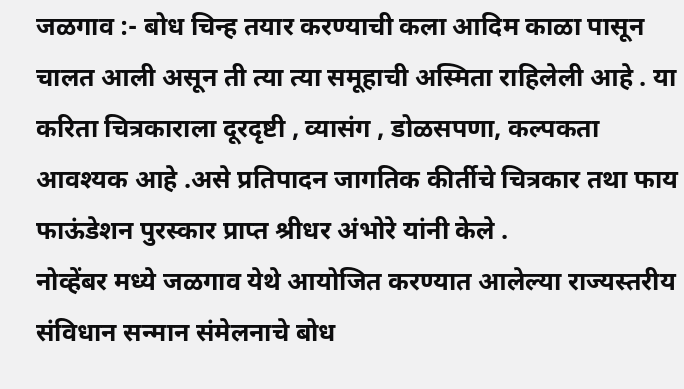जळगाव :- बोध चिन्ह तयार करण्याची कला आदिम काळा पासून चालत आली असून ती त्या त्या समूहाची अस्मिता राहिलेली आहे . या करिता चित्रकाराला दूरदृष्टी , व्यासंग , डोळसपणा, कल्पकता आवश्यक आहे .असे प्रतिपादन जागतिक कीर्तीचे चित्रकार तथा फाय फाऊंडेशन पुरस्कार प्राप्त श्रीधर अंभोरे यांनी केले .
नोव्हेंबर मध्ये जळगाव येथे आयोजित करण्यात आलेल्या राज्यस्तरीय संविधान सन्मान संमेलनाचे बोध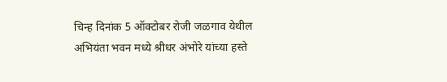चिन्ह दिनांक 5 ऑक्टोबर रोजी जळगाव येथील अभियंता भवन मध्ये श्रीधर अंभोरे यांच्या हस्ते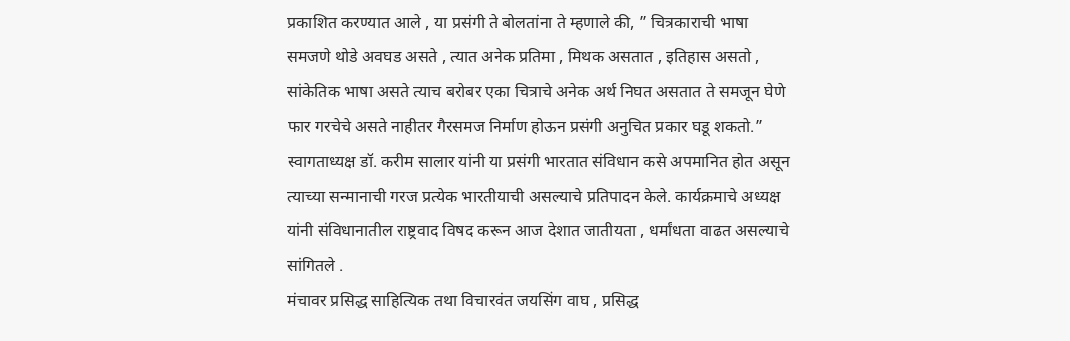प्रकाशित करण्यात आले , या प्रसंगी ते बोलतांना ते म्हणाले की, ” चित्रकाराची भाषा समजणे थोडे अवघड असते , त्यात अनेक प्रतिमा , मिथक असतात , इतिहास असतो , सांकेतिक भाषा असते त्याच बरोबर एका चित्राचे अनेक अर्थ निघत असतात ते समजून घेणे फार गरचेचे असते नाहीतर गैरसमज निर्माण होऊन प्रसंगी अनुचित प्रकार घडू शकतो.”
स्वागताध्यक्ष डॉ. करीम सालार यांनी या प्रसंगी भारतात संविधान कसे अपमानित होत असून त्याच्या सन्मानाची गरज प्रत्येक भारतीयाची असल्याचे प्रतिपादन केले. कार्यक्रमाचे अध्यक्ष यांनी संविधानातील राष्ट्रवाद विषद करून आज देशात जातीयता , धर्मांधता वाढत असल्याचे सांगितले .
मंचावर प्रसिद्ध साहित्यिक तथा विचारवंत जयसिंग वाघ , प्रसिद्ध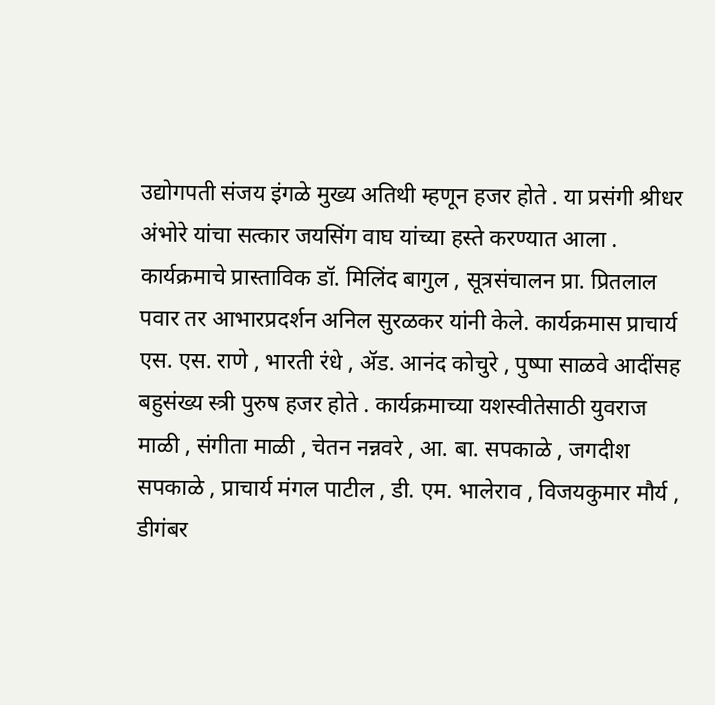उद्योगपती संजय इंगळे मुख्य अतिथी म्हणून हजर होते . या प्रसंगी श्रीधर अंभोरे यांचा सत्कार जयसिंग वाघ यांच्या हस्ते करण्यात आला .
कार्यक्रमाचे प्रास्ताविक डॉ. मिलिंद बागुल , सूत्रसंचालन प्रा. प्रितलाल पवार तर आभारप्रदर्शन अनिल सुरळकर यांनी केले. कार्यक्रमास प्राचार्य एस. एस. राणे , भारती रंधे , ॲड. आनंद कोचुरे , पुष्पा साळवे आदींसह बहुसंख्य स्त्री पुरुष हजर होते . कार्यक्रमाच्या यशस्वीतेसाठी युवराज माळी , संगीता माळी , चेतन नन्नवरे , आ. बा. सपकाळे , जगदीश सपकाळे , प्राचार्य मंगल पाटील , डी. एम. भालेराव , विजयकुमार मौर्य , डीगंबर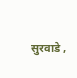सुरवाडे ,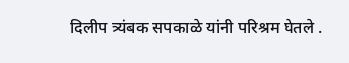दिलीप त्र्यंबक सपकाळे यांनी परिश्रम घेतले .